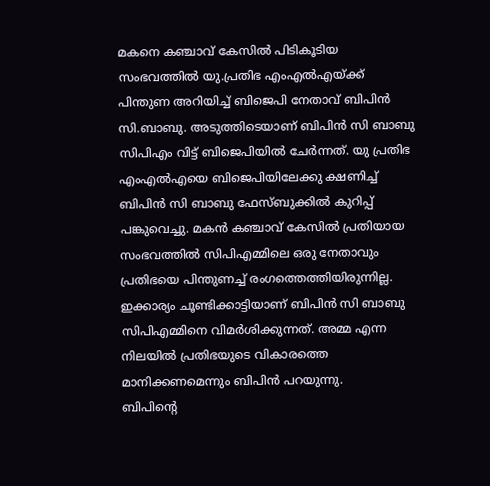മകനെ കഞ്ചാവ് കേസിൽ പിടികൂടിയ സംഭവത്തിൽ യു.പ്രതിഭ എംഎൽഎയ്ക്ക് പിന്തുണ അറിയിച്ച് ബിജെപി നേതാവ് ബിപിൻ സി.ബാബു. അടുത്തിടെയാണ് ബിപിൻ സി ബാബു സിപിഎം വിട്ട് ബിജെപിയിൽ ചേർന്നത്. യു പ്രതിഭ എംഎൽഎയെ ബിജെപിയിലേക്കു ക്ഷണിച്ച് ബിപിൻ സി ബാബു ഫേസ്ബുക്കിൽ കുറിപ്പ് പങ്കുവെച്ചു. മകൻ കഞ്ചാവ് കേസിൽ പ്രതിയായ സംഭവത്തിൽ സിപിഎമ്മിലെ ഒരു നേതാവും പ്രതിഭയെ പിന്തുണച്ച് രംഗത്തെത്തിയിരുന്നില്ല. ഇക്കാര്യം ചൂണ്ടിക്കാട്ടിയാണ് ബിപിൻ സി ബാബു സിപിഎമ്മിനെ വിമർശിക്കുന്നത്. അമ്മ എന്ന നിലയിൽ പ്രതിഭയുടെ വികാരത്തെ മാനിക്കണമെന്നും ബിപിൻ പറയുന്നു.
ബിപിന്റെ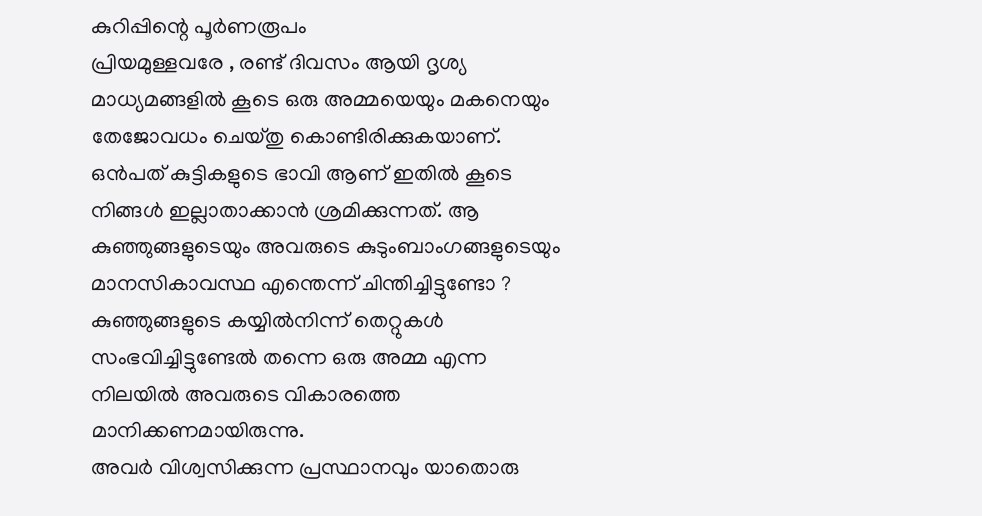കുറിപ്പിന്റെ പൂർണരൂപം
പ്രിയമുള്ളവരേ , രണ്ട് ദിവസം ആയി ദൃശ്യ മാധ്യമങ്ങളിൽ കൂടെ ഒരു അമ്മയെയും മകനെയും തേജോവധം ചെയ്തു കൊണ്ടിരിക്കുകയാണ്. ഒൻപത് കുട്ടികളുടെ ഭാവി ആണ് ഇതിൽ കൂടെ നിങ്ങൾ ഇല്ലാതാക്കാൻ ശ്രമിക്കുന്നത്. ആ കുഞ്ഞുങ്ങളുടെയും അവരുടെ കുടുംബാംഗങ്ങളുടെയും മാനസികാവസ്ഥ എന്തെന്ന് ചിന്തിച്ചിട്ടുണ്ടോ ? കുഞ്ഞുങ്ങളുടെ കയ്യിൽനിന്ന് തെറ്റുകൾ സംഭവിച്ചിട്ടുണ്ടേൽ തന്നെ ഒരു അമ്മ എന്ന നിലയിൽ അവരുടെ വികാരത്തെ മാനിക്കണമായിരുന്നു.
അവർ വിശ്വസിക്കുന്ന പ്രസ്ഥാനവും യാതൊരു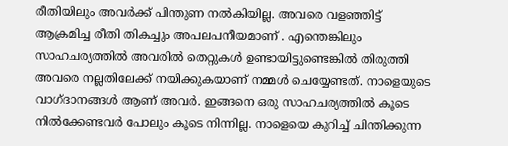രീതിയിലും അവർക്ക് പിന്തുണ നൽകിയില്ല. അവരെ വളഞ്ഞിട്ട് ആക്രമിച്ച രീതി തികച്ചും അപലപനീയമാണ് . എന്തെങ്കിലും സാഹചര്യത്തിൽ അവരിൽ തെറ്റുകൾ ഉണ്ടായിട്ടുണ്ടെങ്കിൽ തിരുത്തി അവരെ നല്ലതിലേക്ക് നയിക്കുകയാണ് നമ്മൾ ചെയ്യേണ്ടത്. നാളെയുടെ വാഗ്ദാനങ്ങൾ ആണ് അവർ. ഇങ്ങനെ ഒരു സാഹചര്യത്തിൽ കൂടെ നിൽക്കേണ്ടവർ പോലും കൂടെ നിന്നില്ല. നാളെയെ കുറിച്ച് ചിന്തിക്കുന്ന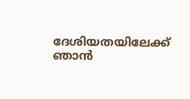ദേശിയതയിലേക്ക് ഞാൻ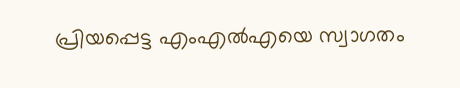പ്രിയപ്പെട്ട എംഎൽഎയെ സ്വാഗതം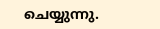ചെയ്യുന്നു.